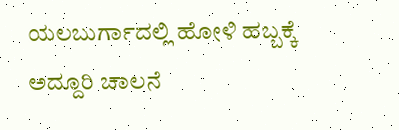ಯಲಬುರ್ಗಾದಲ್ಲಿ ಹೋಳಿ ಹಬ್ಬಕ್ಕೆ ಅದ್ದೂರಿ ಚಾಲನೆ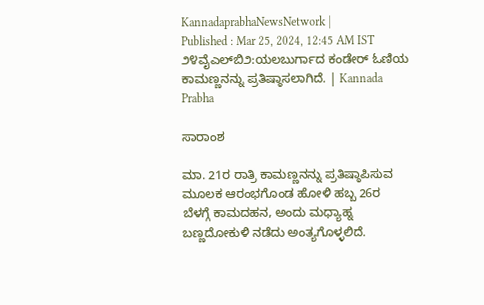KannadaprabhaNewsNetwork |
Published : Mar 25, 2024, 12:45 AM IST
೨೪ವೈಎಲ್‌ಬಿ೨:ಯಲಬುರ್ಗಾದ ಕಂಡೇರ್ ಓಣಿಯ ಕಾಮಣ್ಣನನ್ನು ಪ್ರತಿಷ್ಠಾಸಲಾಗಿದೆ. | Kannada Prabha

ಸಾರಾಂಶ

ಮಾ. 21ರ ರಾತ್ರಿ ಕಾಮಣ್ಣನನ್ನು ಪ್ರತಿಷ್ಠಾಪಿಸುವ ಮೂಲಕ ಆರಂಭಗೊಂಡ ಹೋಳಿ ಹಬ್ಬ 26ರ ಬೆಳಗ್ಗೆ ಕಾಮದಹನ, ಅಂದು ಮಧ್ಯಾಹ್ನ ಬಣ್ಣದೋಕುಳಿ ನಡೆದು ಅಂತ್ಯಗೊಳ್ಳಲಿದೆ.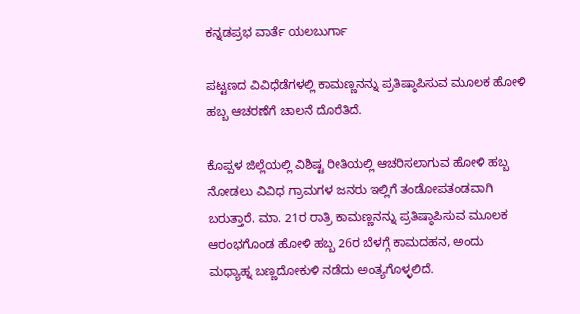ಕನ್ನಡಪ್ರಭ ವಾರ್ತೆ ಯಲಬುರ್ಗಾ

ಪಟ್ಟಣದ ವಿವಿಧೆಡೆಗಳಲ್ಲಿ ಕಾಮಣ್ಣನನ್ನು ಪ್ರತಿಷ್ಠಾಪಿಸುವ ಮೂಲಕ ಹೋಳಿ ಹಬ್ಬ ಆಚರಣೆಗೆ ಚಾಲನೆ ದೊರೆತಿದೆ.

ಕೊಪ್ಪಳ ಜಿಲ್ಲೆಯಲ್ಲಿ ವಿಶಿಷ್ಟ ರೀತಿಯಲ್ಲಿ ಆಚರಿಸಲಾಗುವ ಹೋಳಿ ಹಬ್ಬ ನೋಡಲು ವಿವಿಧ ಗ್ರಾಮಗಳ ಜನರು ಇಲ್ಲಿಗೆ ತಂಡೋಪತಂಡವಾಗಿ ಬರುತ್ತಾರೆ. ಮಾ. 21ರ ರಾತ್ರಿ ಕಾಮಣ್ಣನನ್ನು ಪ್ರತಿಷ್ಠಾಪಿಸುವ ಮೂಲಕ ಆರಂಭಗೊಂಡ ಹೋಳಿ ಹಬ್ಬ 26ರ ಬೆಳಗ್ಗೆ ಕಾಮದಹನ, ಅಂದು ಮಧ್ಯಾಹ್ನ ಬಣ್ಣದೋಕುಳಿ ನಡೆದು ಅಂತ್ಯಗೊಳ್ಳಲಿದೆ.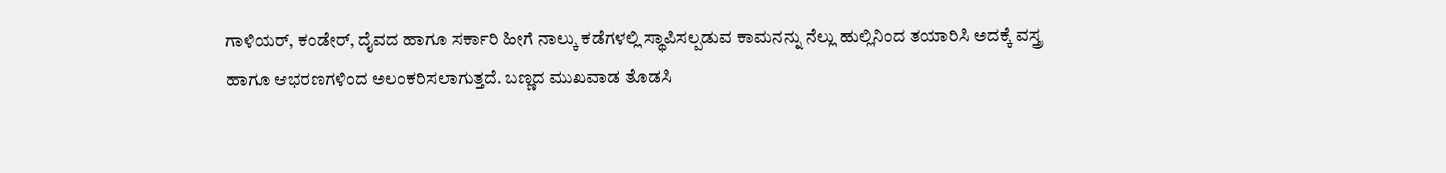ಗಾಳಿಯರ್, ಕಂಡೇರ್, ದೈವದ ಹಾಗೂ ಸರ್ಕಾರಿ ಹೀಗೆ ನಾಲ್ಕು ಕಡೆಗಳಲ್ಲಿ ಸ್ಥಾಪಿಸಲ್ಪಡುವ ಕಾಮನನ್ನು ನೆಲ್ಲು ಹುಲ್ಲಿನಿಂದ ತಯಾರಿಸಿ ಅದಕ್ಕೆ ವಸ್ತ್ರ ಹಾಗೂ ಆಭರಣಗಳಿಂದ ಅಲಂಕರಿಸಲಾಗುತ್ತದೆ. ಬಣ್ಣದ ಮುಖವಾಡ ತೊಡಸಿ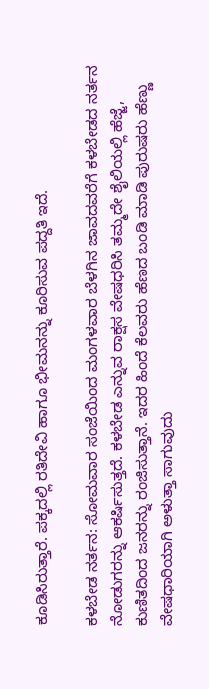ಕೂಡಿಸಿರುತ್ತಾರೆ. ಪಕ್ಕದಲ್ಲಿ ರತಿದೇವಿ ಹಾಗೂ ಭೀಮನನ್ನು ಕೂರಿಸುವ ಪದ್ದತಿ ಇದೆ.

ಕಳಬೇಡ ನರ್ತನ: ಸೋಮವಾರ ಸಂಜೆಯಿಂದ ಮಂಗಳವಾರ ಬೆಳಗಿನ ಜಾವದವರೆಗೆ ಕಳಬೇಡದ ನರ್ತನ ನೋಡುಗರನ್ನು ಆಕರ್ಷಿಸುತ್ತದೆ. ಕಳಬೇಡ ಎನ್ನುವ ರಾಕ್ಷಸ ವೇಷಧರಿಸಿ ತಮ್ಮದೇ ಶೈಲಿಯಲ್ಲಿ ಹೆಜ್ಜೆ, ಕುಣಿತದಿಂದ ಜನರನ್ನು ರಂಜಿಸುತ್ತಾನೆ. ಇದರ ಹಿಂದೆ ಕೆಲವರು ಹೆಣದ ಬಂಡಿ ಮಾಡಿ ಪುರುಷರು ಹೆಣ್ಣು ವೇಷಧಾರಿಯಾಗಿ ಅಳುತ್ತಾ ಸಾಗುವುದು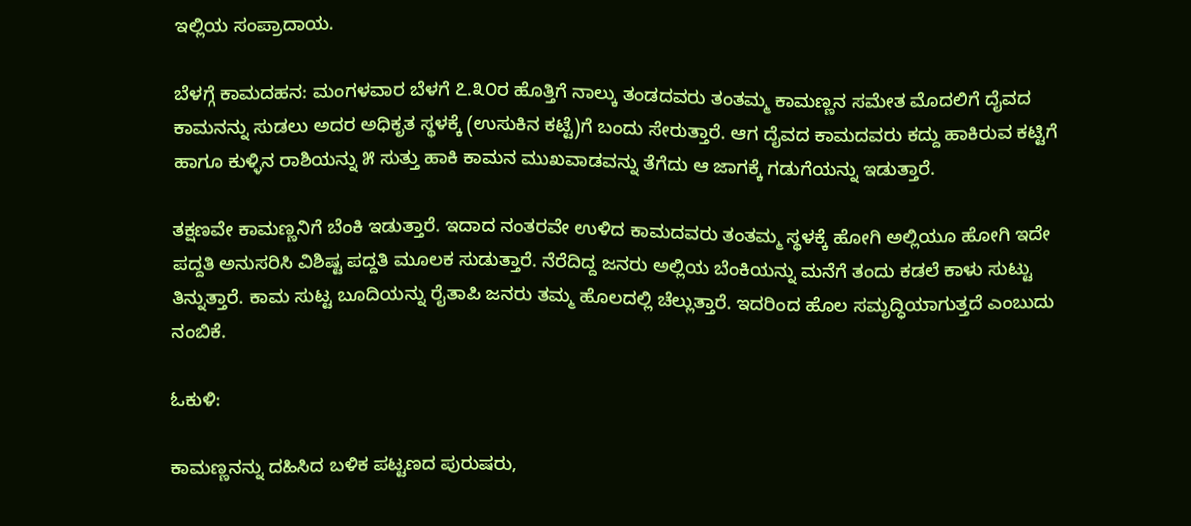ಇಲ್ಲಿಯ ಸಂಪ್ರಾದಾಯ.

ಬೆಳಗ್ಗೆ ಕಾಮದಹನ: ಮಂಗಳವಾರ ಬೆಳಗೆ ೭.೩೦ರ ಹೊತ್ತಿಗೆ ನಾಲ್ಕು ತಂಡದವರು ತಂತಮ್ಮ ಕಾಮಣ್ಣನ ಸಮೇತ ಮೊದಲಿಗೆ ದೈವದ ಕಾಮನನ್ನು ಸುಡಲು ಅದರ ಅಧಿಕೃತ ಸ್ಥಳಕ್ಕೆ (ಉಸುಕಿನ ಕಟ್ಟೆ)ಗೆ ಬಂದು ಸೇರುತ್ತಾರೆ. ಆಗ ದೈವದ ಕಾಮದವರು ಕದ್ದು ಹಾಕಿರುವ ಕಟ್ಟಿಗೆ ಹಾಗೂ ಕುಳ್ಳಿನ ರಾಶಿಯನ್ನು ೫ ಸುತ್ತು ಹಾಕಿ ಕಾಮನ ಮುಖವಾಡವನ್ನು ತೆಗೆದು ಆ ಜಾಗಕ್ಕೆ ಗಡುಗೆಯನ್ನು ಇಡುತ್ತಾರೆ.

ತಕ್ಷಣವೇ ಕಾಮಣ್ಣನಿಗೆ ಬೆಂಕಿ ಇಡುತ್ತಾರೆ. ಇದಾದ ನಂತರವೇ ಉಳಿದ ಕಾಮದವರು ತಂತಮ್ಮ ಸ್ಥಳಕ್ಕೆ ಹೋಗಿ ಅಲ್ಲಿಯೂ ಹೋಗಿ ಇದೇ ಪದ್ದತಿ ಅನುಸರಿಸಿ ವಿಶಿಷ್ಟ ಪದ್ದತಿ ಮೂಲಕ ಸುಡುತ್ತಾರೆ. ನೆರೆದಿದ್ದ ಜನರು ಅಲ್ಲಿಯ ಬೆಂಕಿಯನ್ನು ಮನೆಗೆ ತಂದು ಕಡಲೆ ಕಾಳು ಸುಟ್ಟು ತಿನ್ನುತ್ತಾರೆ. ಕಾಮ ಸುಟ್ಟ ಬೂದಿಯನ್ನು ರೈತಾಪಿ ಜನರು ತಮ್ಮ ಹೊಲದಲ್ಲಿ ಚೆಲ್ಲುತ್ತಾರೆ. ಇದರಿಂದ ಹೊಲ ಸಮೃದ್ಧಿಯಾಗುತ್ತದೆ ಎಂಬುದು ನಂಬಿಕೆ.

ಓಕುಳಿ:

ಕಾಮಣ್ಣನನ್ನು ದಹಿಸಿದ ಬಳಿಕ ಪಟ್ಟಣದ ಪುರುಷರು,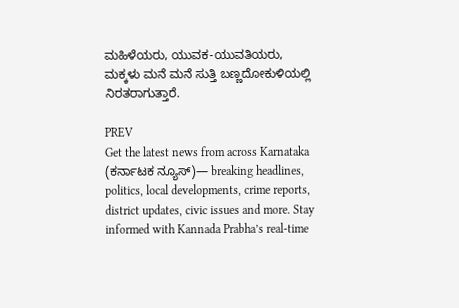ಮಹಿಳೆಯರು, ಯುವಕ-ಯುವತಿಯರು, ಮಕ್ಕಳು ಮನೆ ಮನೆ ಸುತ್ತಿ ಬಣ್ಣದೋಕುಳಿಯಲ್ಲಿ ನಿರತರಾಗುತ್ತಾರೆ.

PREV
Get the latest news from across Karnataka (ಕರ್ನಾಟಕ ನ್ಯೂಸ್)— breaking headlines, politics, local developments, crime reports, district updates, civic issues and more. Stay informed with Kannada Prabha’s real‑time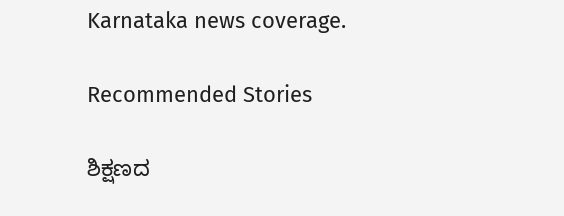Karnataka news coverage.

Recommended Stories

ಶಿಕ್ಷಣದ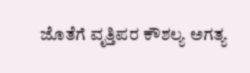ಜೊತೆಗೆ ವೃತ್ತಿಪರ ಕೌಶಲ್ಯ ಅಗತ್ಯ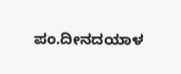ಪಂ.ದೀನದಯಾಳ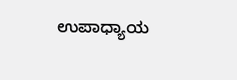ಉಪಾಧ್ಯಾಯ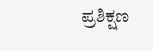ಪ್ರಶಿಕ್ಷಣ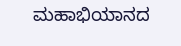ಮಹಾಭಿಯಾನದ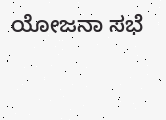ಯೋಜನಾ ಸಭೆ